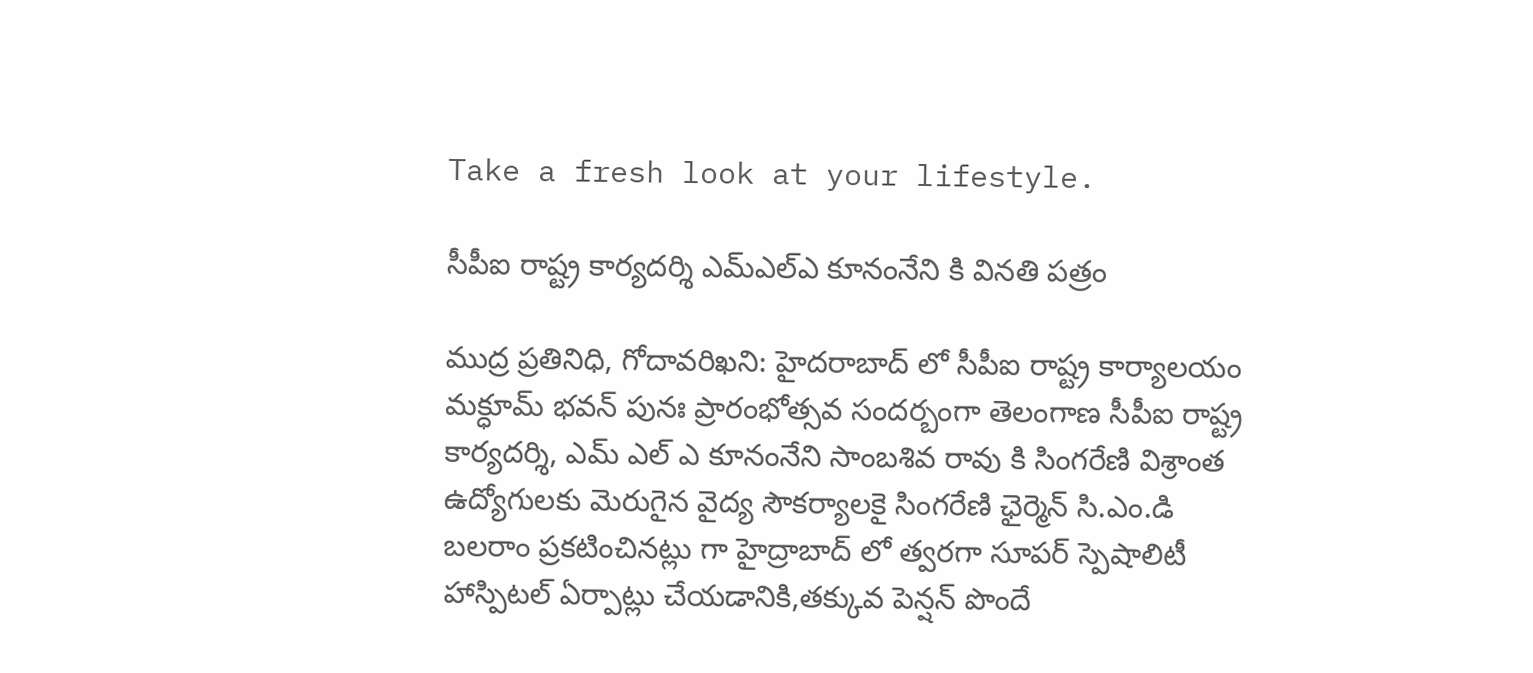Take a fresh look at your lifestyle.

సీపీఐ రాష్ట్ర కార్యదర్శి ఎమ్ఎల్ఎ కూనంనేని కి వినతి పత్రం

ముద్ర ప్రతినిధి, గోదావరిఖని: హైదరాబాద్ లో సీపీఐ రాష్ట్ర కార్యాలయం మక్ధూమ్ భవన్ పునః ప్రారంభోత్సవ సందర్బంగా తెలంగాణ సీపీఐ రాష్ట్ర కార్యదర్శి, ఎమ్ ఎల్ ఎ కూనంనేని సాంబశివ రావు కి సింగరేణి విశ్రాంత ఉద్యోగులకు మెరుగైన వైద్య సౌకర్యాలకై సింగరేణి ఛైర్మెన్ సి.ఎం.డి బలరాం ప్రకటించినట్లు గా హైద్రాబాద్ లో త్వరగా సూపర్ స్పెషాలిటీ హాస్పిటల్ ఏర్పాట్లు చేయడానికి,తక్కువ పెన్షన్ పొందే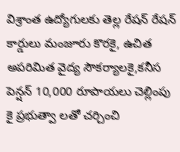విశ్రాంత ఉద్యోగులకు తెల్ల రేషన్ రేషన్ కార్డులు మంజూరు కొరకై, ఉచిత అపరిమిత వైద్య సౌకర్యాలకై,కనీస పెన్షన్ 10,000 రూపాయలు చెల్లింపు కై ప్రభుత్వా లతో చర్చించి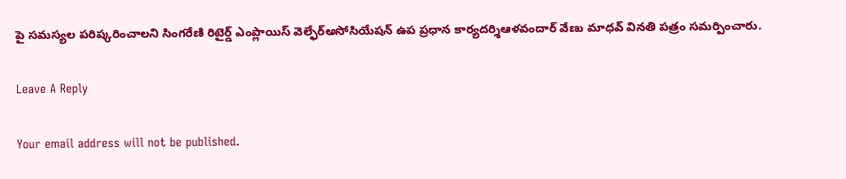పై సమస్యల పరిష్కరించాలని సింగరేణి రిటైర్డ్ ఎంప్లాయిస్ వెల్ఫేర్అసోసియేషన్ ఉప ప్రధాన కార్యదర్శిఆళవందార్ వేణు మాధవ్ వినతి పత్రం సమర్పించారు.

Leave A Reply

Your email address will not be published.